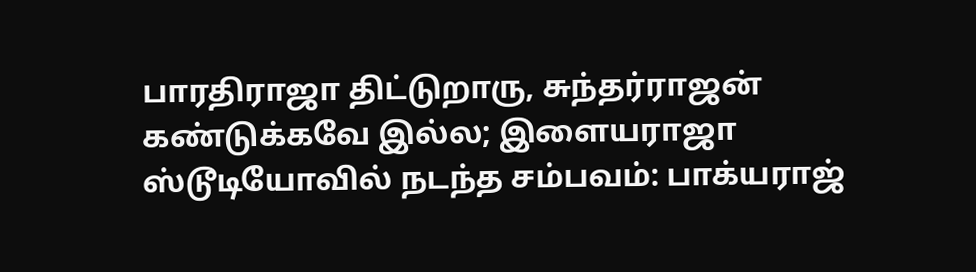பாரதிராஜா திட்டுறாரு, சுந்தர்ராஜன் கண்டுக்கவே இல்ல; இளையராஜா ஸ்டூடியோவில் நடந்த சம்பவம்: பாக்யராஜ்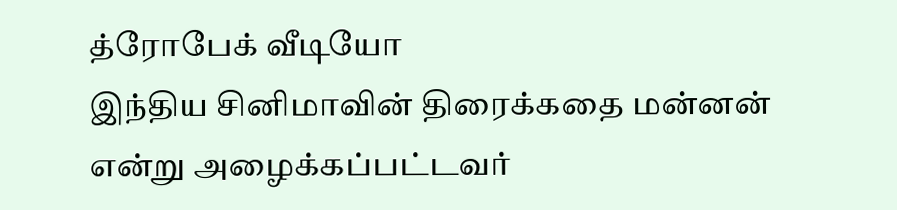த்ரோபேக் வீடியோ
இந்திய சினிமாவின் திரைக்கதை மன்னன் என்று அழைக்கப்பட்டவர்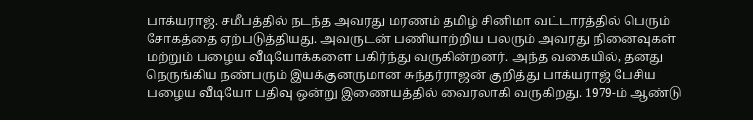பாக்யராஜ். சமீபத்தில் நடந்த அவரது மரணம் தமிழ் சினிமா வட்டாரத்தில் பெரும் சோகத்தை ஏற்படுத்தியது. அவருடன் பணியாற்றிய பலரும் அவரது நினைவுகள் மற்றும் பழைய வீடியோக்களை பகிர்ந்து வருகின்றனர். அந்த வகையில், தனது நெருங்கிய நண்பரும் இயக்குனருமான சுந்தர்ராஜன் குறித்து பாக்யராஜ் பேசிய பழைய வீடியோ பதிவு ஒன்று இணையத்தில் வைரலாகி வருகிறது. 1979-ம் ஆண்டு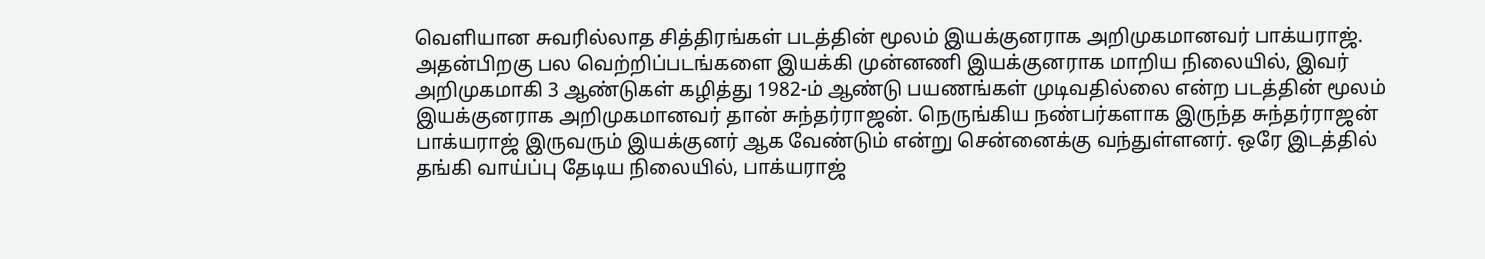வெளியான சுவரில்லாத சித்திரங்கள் படத்தின் மூலம் இயக்குனராக அறிமுகமானவர் பாக்யராஜ். அதன்பிறகு பல வெற்றிப்படங்களை இயக்கி முன்னணி இயக்குனராக மாறிய நிலையில், இவர் அறிமுகமாகி 3 ஆண்டுகள் கழித்து 1982-ம் ஆண்டு பயணங்கள் முடிவதில்லை என்ற படத்தின் மூலம் இயக்குனராக அறிமுகமானவர் தான் சுந்தர்ராஜன். நெருங்கிய நண்பர்களாக இருந்த சுந்தர்ராஜன் பாக்யராஜ் இருவரும் இயக்குனர் ஆக வேண்டும் என்று சென்னைக்கு வந்துள்ளனர். ஒரே இடத்தில் தங்கி வாய்ப்பு தேடிய நிலையில், பாக்யராஜ்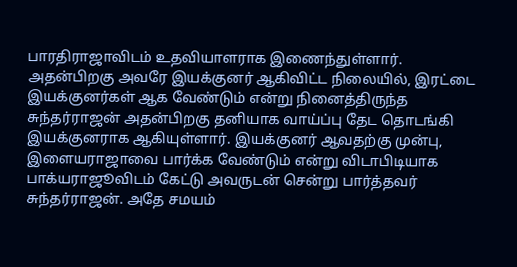பாரதிராஜாவிடம் உதவியாளராக இணைந்துள்ளார். அதன்பிறகு அவரே இயக்குனர் ஆகிவிட்ட நிலையில், இரட்டை இயக்குனர்கள் ஆக வேண்டும் என்று நினைத்திருந்த சுந்தர்ராஜன் அதன்பிறகு தனியாக வாய்ப்பு தேட தொடங்கி இயக்குனராக ஆகியுள்ளார். இயக்குனர் ஆவதற்கு முன்பு, இளையராஜாவை பார்க்க வேண்டும் என்று விடாபிடியாக பாக்யராஜூவிடம் கேட்டு அவருடன் சென்று பார்த்தவர் சுந்தர்ராஜன். அதே சமயம்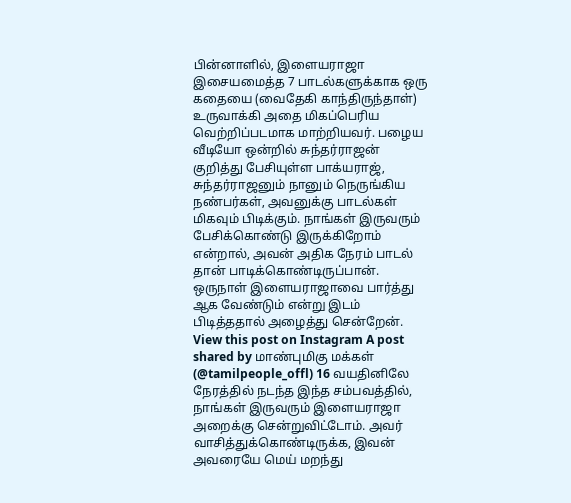பின்னாளில், இளையராஜா இசையமைத்த 7 பாடல்களுக்காக ஒரு கதையை (வைதேகி காந்திருந்தாள்) உருவாக்கி அதை மிகப்பெரிய வெற்றிப்படமாக மாற்றியவர். பழைய வீடியோ ஒன்றில் சுந்தர்ராஜன் குறித்து பேசியுள்ள பாக்யராஜ், சுந்தர்ராஜனும் நானும் நெருங்கிய நண்பர்கள், அவனுக்கு பாடல்கள் மிகவும் பிடிக்கும். நாங்கள் இருவரும் பேசிக்கொண்டு இருக்கிறோம் என்றால், அவன் அதிக நேரம் பாடல் தான் பாடிக்கொண்டிருப்பான். ஒருநாள் இளையராஜாவை பார்த்து ஆக வேண்டும் என்று இடம் பிடித்ததால் அழைத்து சென்றேன். View this post on Instagram A post shared by மாண்புமிகு மக்கள் (@tamilpeople_offl) 16 வயதினிலே நேரத்தில் நடந்த இந்த சம்பவத்தில், நாங்கள் இருவரும் இளையராஜா அறைக்கு சென்றுவிட்டோம். அவர் வாசித்துக்கொண்டிருக்க, இவன் அவரையே மெய் மறந்து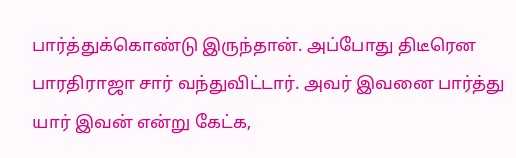பார்த்துக்கொண்டு இருந்தான். அப்போது திடீரென பாரதிராஜா சார் வந்துவிட்டார். அவர் இவனை பார்த்து யார் இவன் என்று கேட்க,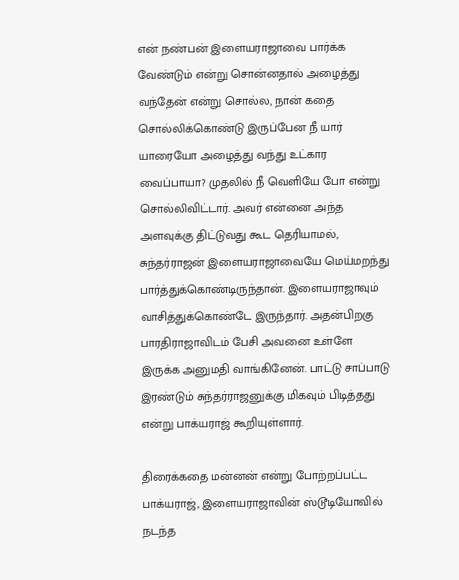என் நண்பன் இளையராஜாவை பார்க்க வேண்டும் என்று சொன்னதால் அழைத்து வந்தேன் என்று சொல்ல, நான் கதை சொல்லிக்கொண்டு இருப்பேன நீ யார் யாரையோ அழைத்து வந்து உட்கார வைப்பாயா? முதலில் நீ வெளியே போ என்று சொல்லிவிட்டார். அவர் என்னை அந்த அளவுக்கு திட்டுவது கூட தெரியாமல், சுந்தர்ராஜன் இளையராஜாவையே மெய்மறந்து பார்த்துக்கொண்டிருந்தான். இளையராஜாவும் வாசித்துக்கொண்டே இருந்தார். அதன்பிறகு பாரதிராஜாவிடம் பேசி அவனை உள்ளே இருக்க அனுமதி வாங்கினேன். பாட்டு சாப்பாடு இரண்டும் சுந்தர்ராஜனுக்கு மிகவும் பிடித்தது என்று பாக்யராஜ் கூறியுள்ளார்.

திரைக்கதை மன்னன் என்று போற்றப்பட்ட பாக்யராஜ், இளையராஜாவின் ஸ்டூடியோவில் நடந்த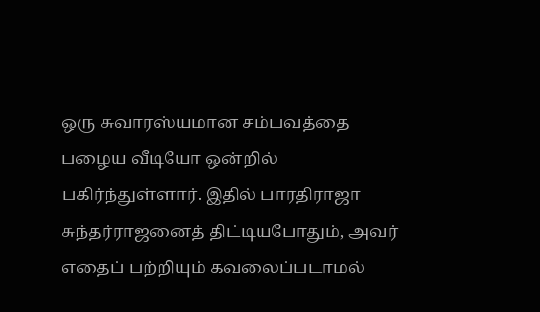ஒரு சுவாரஸ்யமான சம்பவத்தை பழைய வீடியோ ஒன்றில் பகிர்ந்துள்ளார். இதில் பாரதிராஜா சுந்தர்ராஜனைத் திட்டியபோதும், அவர் எதைப் பற்றியும் கவலைப்படாமல்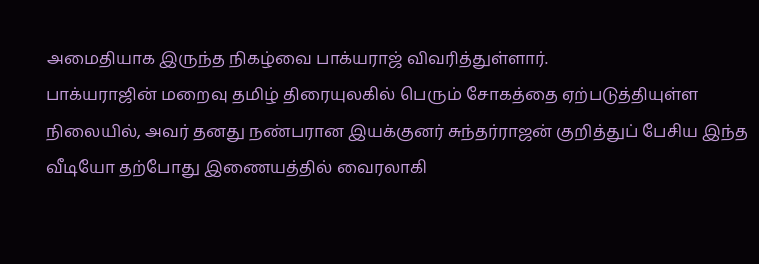அமைதியாக இருந்த நிகழ்வை பாக்யராஜ் விவரித்துள்ளார்.
பாக்யராஜின் மறைவு தமிழ் திரையுலகில் பெரும் சோகத்தை ஏற்படுத்தியுள்ள நிலையில், அவர் தனது நண்பரான இயக்குனர் சுந்தர்ராஜன் குறித்துப் பேசிய இந்த வீடியோ தற்போது இணையத்தில் வைரலாகி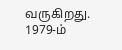வருகிறது. 1979-ம்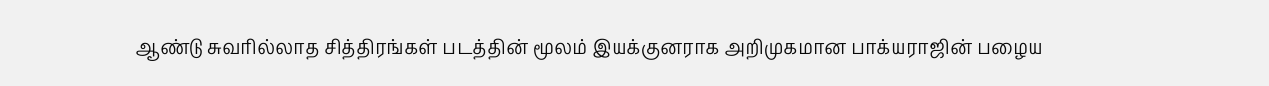ஆண்டு சுவரில்லாத சித்திரங்கள் படத்தின் மூலம் இயக்குனராக அறிமுகமான பாக்யராஜின் பழைய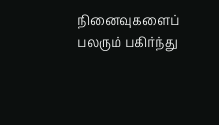நினைவுகளைப் பலரும் பகிர்ந்து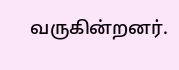வருகின்றனர்.